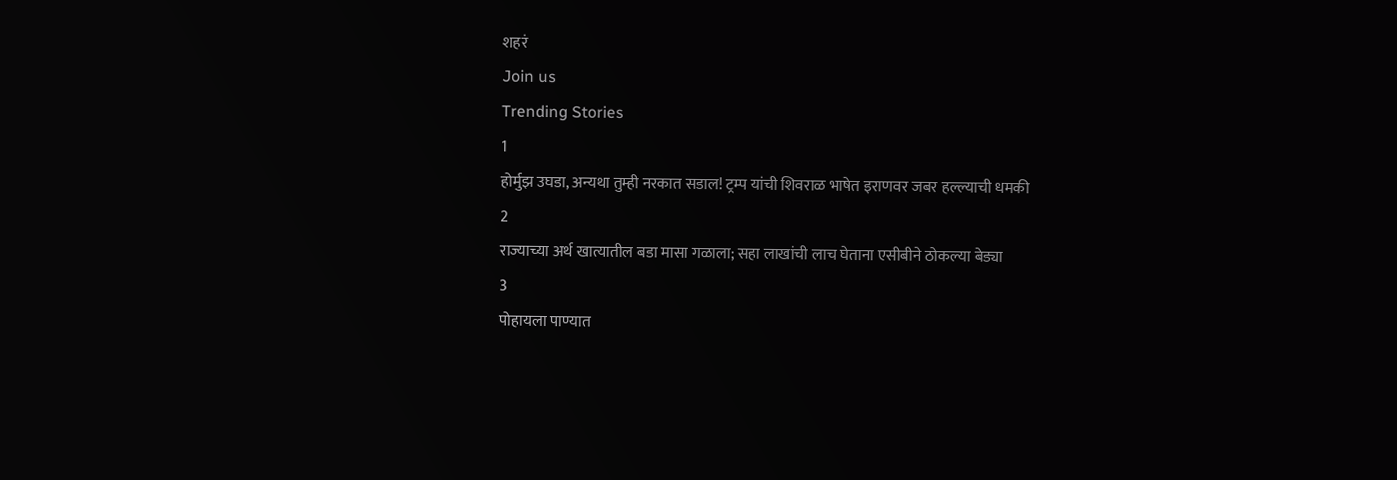शहरं
Join us
Trending Stories
1
होर्मुझ उघडा, अन्यथा तुम्ही नरकात सडाल! ट्रम्प यांची शिवराळ भाषेत इराणवर जबर हल्ल्याची धमकी
2
राज्याच्या अर्थ खात्यातील बडा मासा गळाला; सहा लाखांची लाच घेताना एसीबीने ठोकल्या बेड्या
3
पोहायला पाण्यात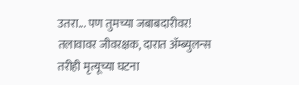उतरा... पण तुमच्या जबाबदारीवर! तलावावर जीवरक्षक, दारात ॲम्ब्युलन्स तरीही मृत्यूच्या घटना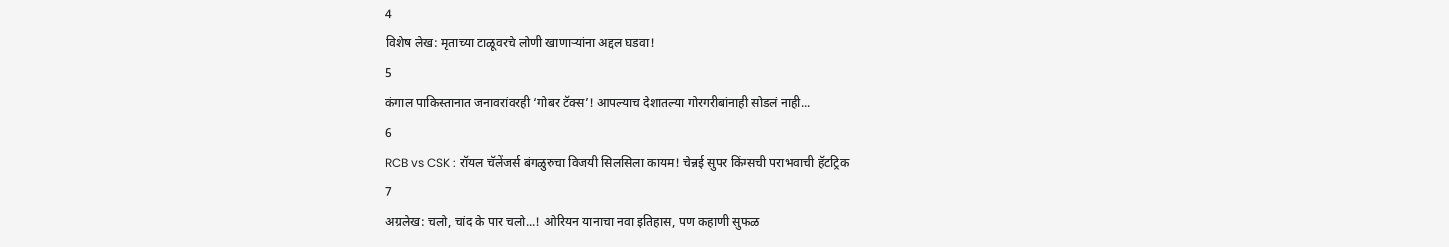4
विशेष लेख: मृताच्या टाळूवरचे लोणी खाणाऱ्यांना अद्दल घडवा!
5
कंगाल पाकिस्तानात जनावरांवरही ‘गोबर टॅक्स’! आपल्याच देशातल्या गोरगरीबांनाही सोडलं नाही...
6
RCB vs CSK : रॉयल चॅलेंजर्स बंगळुरुचा विजयी सिलसिला कायम! चेन्नई सुपर किंग्सची पराभवाची हॅटट्रिक
7
अग्रलेख: चलो, चांद के पार चलो...! ओरियन यानाचा नवा इतिहास, पण कहाणी सुफळ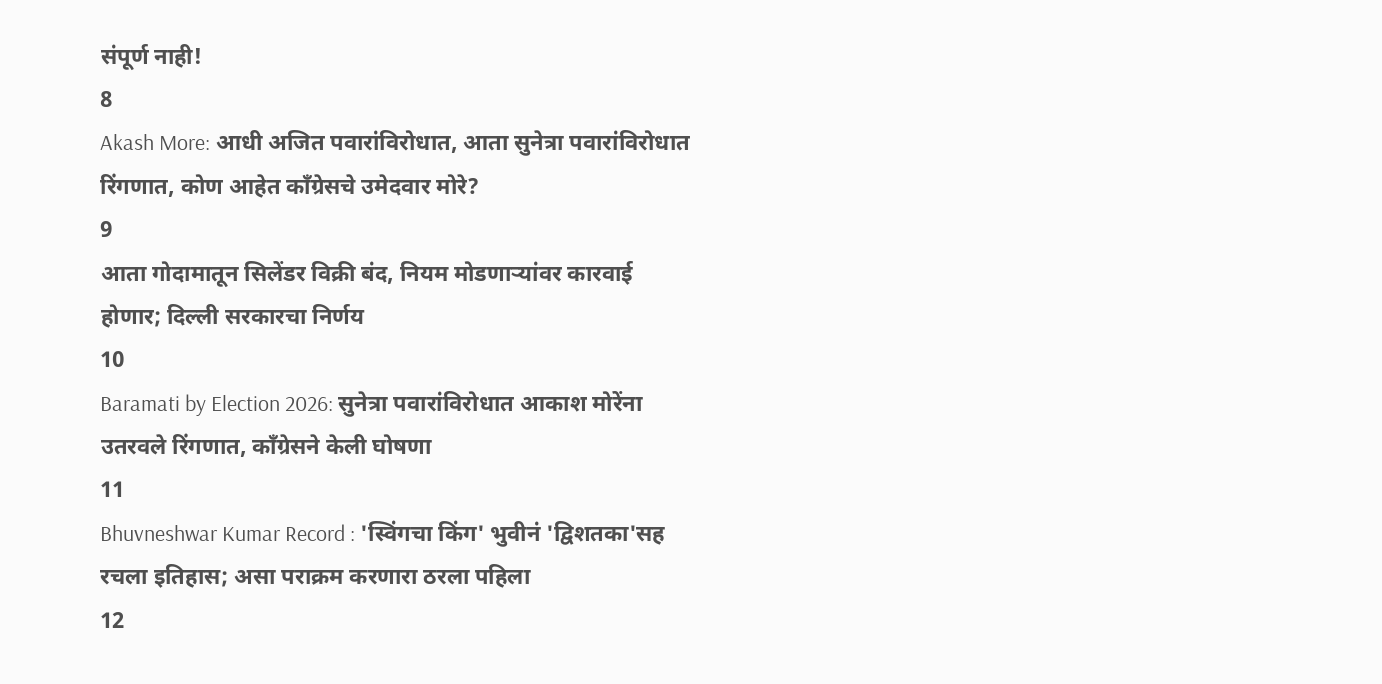संपूर्ण नाही!
8
Akash More: आधी अजित पवारांविरोधात, आता सुनेत्रा पवारांविरोधात रिंगणात, कोण आहेत काँग्रेसचे उमेदवार मोरे?
9
आता गोदामातून सिलेंडर विक्री बंद, नियम मोडणाऱ्यांवर कारवाई होणार; दिल्ली सरकारचा निर्णय
10
Baramati by Election 2026: सुनेत्रा पवारांविरोधात आकाश मोरेंना उतरवले रिंगणात, काँग्रेसने केली घोषणा
11
Bhuvneshwar Kumar Record : 'स्विंगचा किंग' भुवीनं 'द्विशतका'सह रचला इतिहास; असा पराक्रम करणारा ठरला पहिला
12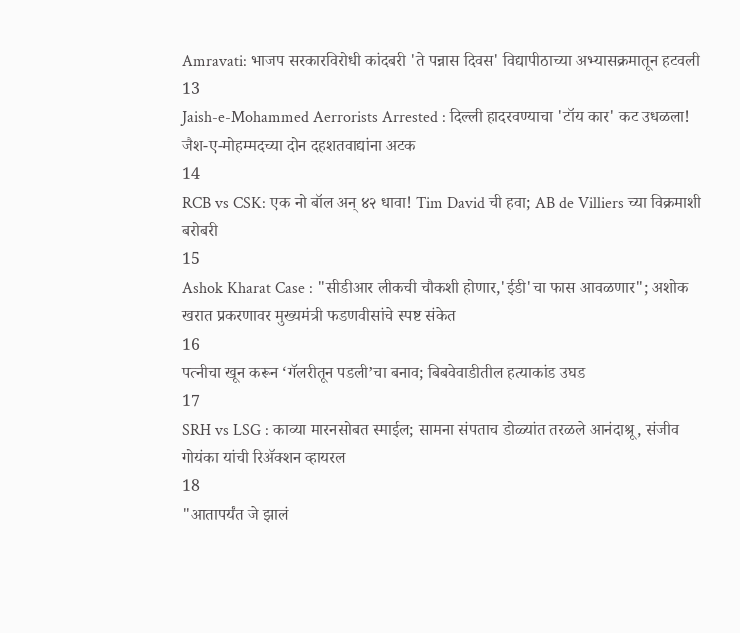Amravati: भाजप सरकारविरोधी कांदबरी 'ते पन्नास दिवस' विद्यापीठाच्या अभ्यासक्रमातून हटवली
13
Jaish-e-Mohammed Aerrorists Arrested : दिल्ली हादरवण्याचा 'टॉय कार' कट उधळला! जैश-ए-मोहम्मदच्या दोन दहशतवाद्यांना अटक
14
RCB vs CSK: एक नो बॉल अन् ४२ धावा! Tim David ची हवा; AB de Villiers च्या विक्रमाशी बरोबरी
15
Ashok Kharat Case : "सीडीआर लीकची चौकशी होणार,'ईडी'चा फास आवळणार"; अशोक खरात प्रकरणावर मुख्यमंत्री फडणवीसांचे स्पष्ट संकेत
16
पत्नीचा खून करून ‘गॅलरीतून पडली’चा बनाव; बिबवेवाडीतील हत्याकांड उघड
17
SRH vs LSG : काव्या मारनसोबत स्माईल; सामना संपताच डोळ्यांत तरळले आनंदाश्रू, संजीव गोयंका यांची रिॲक्शन व्हायरल
18
"आतापर्यंत जे झालं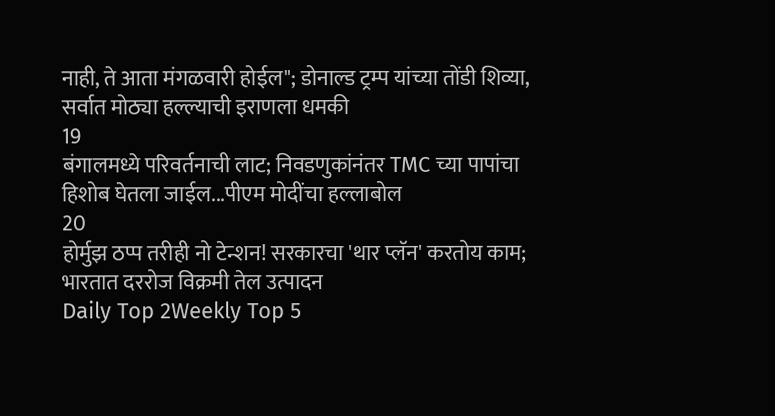नाही, ते आता मंगळवारी होईल"; डोनाल्ड ट्रम्प यांच्या तोंडी शिव्या, सर्वात मोठ्या हल्ल्याची इराणला धमकी
19
बंगालमध्ये परिवर्तनाची लाट; निवडणुकांनंतर TMC च्या पापांचा हिशोब घेतला जाईल...पीएम मोदींचा हल्लाबोल
20
होर्मुझ ठप्प तरीही नो टेन्शन! सरकारचा 'थार प्लॅन' करतोय काम; भारतात दररोज विक्रमी तेल उत्पादन
Daily Top 2Weekly Top 5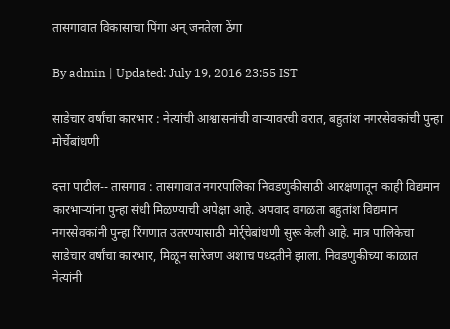तासगावात विकासाचा पिंगा अन् जनतेला ठेंगा

By admin | Updated: July 19, 2016 23:55 IST

साडेचार वर्षांचा कारभार : नेत्यांची आश्वासनांची वाऱ्यावरची वरात, बहुतांश नगरसेवकांची पुन्हा मोर्चेबांधणी

दत्ता पाटील-- तासगाव : तासगावात नगरपालिका निवडणुकीसाठी आरक्षणातून काही विद्यमान कारभाऱ्यांना पुन्हा संधी मिळण्याची अपेक्षा आहे. अपवाद वगळता बहुतांश विद्यमान नगरसेवकांनी पुन्हा रिंगणात उतरण्यासाठी मोर्र्चेबांधणी सुरू केली आहे. मात्र पालिकेचा साडेचार वर्षांचा कारभार, मिळून सारेजण अशाच पध्दतीने झाला. निवडणुकीच्या काळात नेत्यांनी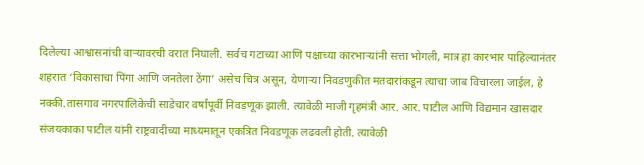दिलेल्या आश्वासनांची वाऱ्यावरची वरात निघाली. सर्वच गटाच्या आणि पक्षाच्या कारभाऱ्यांनी सत्ता भोगली, मात्र हा कारभार पाहिल्यानंतर शहरात ‘विकासाचा पिंगा आणि जनतेला ठेंगा’ असेच चित्र असून, येणाऱ्या निवडणुकीत मतदारांकडून त्याचा जाब विचारला जाईल, हे नक्की.तासगाव नगरपालिकेची साडेचार वर्षांपूर्वी निवडणूक झाली. त्यावेळी माजी गृहमंत्री आर. आर. पाटील आणि विद्यमान खासदार संजयकाका पाटील यांनी राष्ट्रवादीच्या माध्यमातून एकत्रित निवडणूक लढवली होती. त्यावेळी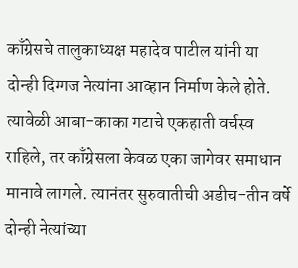काँग्रेसचे तालुकाध्यक्ष महादेव पाटील यांनी या दोन्ही दिग्गज नेत्यांना आव्हान निर्माण केले होते. त्यावेळी आबा-काका गटाचे एकहाती वर्चस्व राहिले, तर काँग्रेसला केवळ एका जागेवर समाधान मानावे लागले. त्यानंतर सुरुवातीची अडीच-तीन वर्षे दोन्ही नेत्यांच्या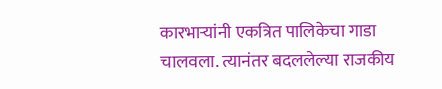कारभाऱ्यांनी एकत्रित पालिकेचा गाडा चालवला. त्यानंतर बदललेल्या राजकीय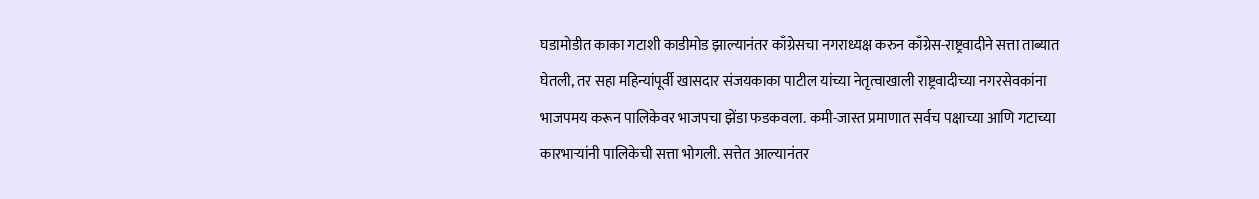घडामोडीत काका गटाशी काडीमोड झाल्यानंतर काँग्रेसचा नगराध्यक्ष करुन काँग्रेस-राष्ट्रवादीने सत्ता ताब्यात घेतली, तर सहा महिन्यांपूर्वी खासदार संजयकाका पाटील यांच्या नेतृत्वाखाली राष्ट्रवादीच्या नगरसेवकांना भाजपमय करून पालिकेवर भाजपचा झेंडा फडकवला. कमी-जास्त प्रमाणात सर्वच पक्षाच्या आणि गटाच्या कारभाऱ्यांनी पालिकेची सत्ता भोगली. सत्तेत आल्यानंतर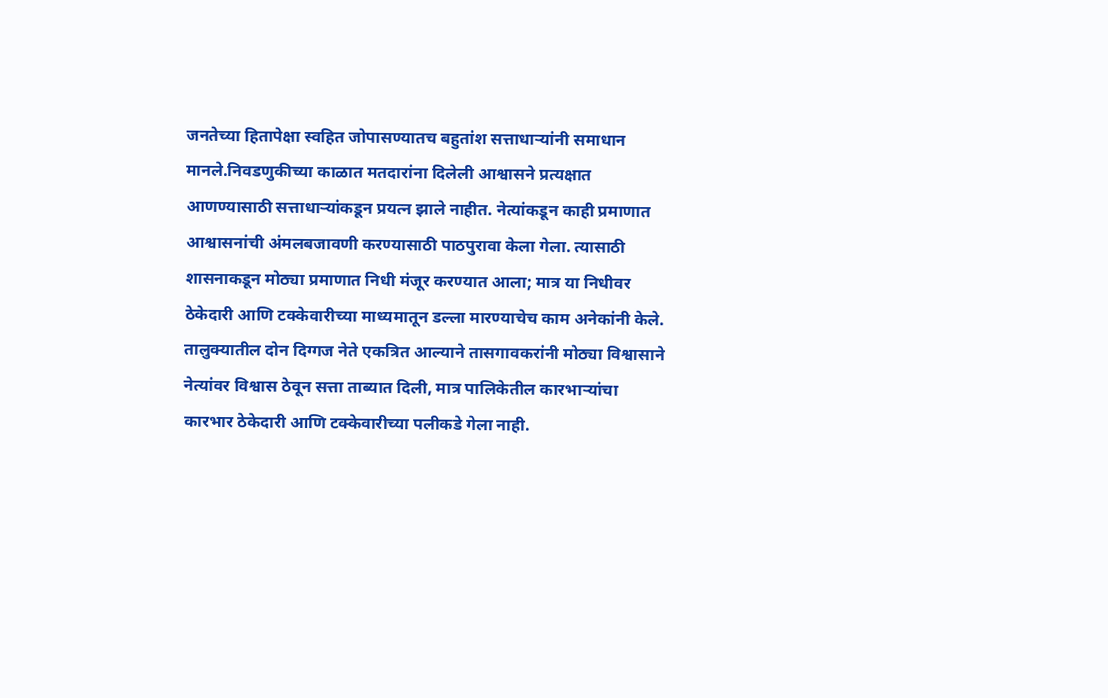जनतेच्या हितापेक्षा स्वहित जोपासण्यातच बहुतांश सत्ताधाऱ्यांनी समाधान मानले.निवडणुकीच्या काळात मतदारांना दिलेली आश्वासने प्रत्यक्षात आणण्यासाठी सत्ताधाऱ्यांकडून प्रयत्न झाले नाहीत. नेत्यांकडून काही प्रमाणात आश्वासनांची अंमलबजावणी करण्यासाठी पाठपुरावा केला गेला. त्यासाठी शासनाकडून मोठ्या प्रमाणात निधी मंजूर करण्यात आला; मात्र या निधीवर ठेकेदारी आणि टक्केवारीच्या माध्यमातून डल्ला मारण्याचेच काम अनेकांनी केले. तालुक्यातील दोन दिग्गज नेते एकत्रित आल्याने तासगावकरांनी मोठ्या विश्वासाने नेत्यांवर विश्वास ठेवून सत्ता ताब्यात दिली, मात्र पालिकेतील कारभाऱ्यांचा कारभार ठेकेदारी आणि टक्केवारीच्या पलीकडे गेला नाही.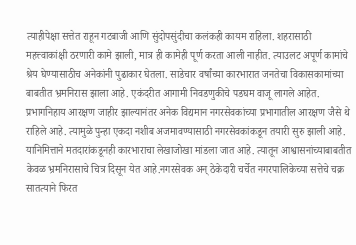त्याहीपेक्षा सत्तेत राहून गटबाजी आणि सुंदोपसुंदीचा कलंकही कायम राहिला. शहरासाठी महत्त्वाकांक्षी ठरणारी कामे झाली, मात्र ही कामेही पूर्ण करता आली नाहीत. त्याउलट अपूर्ण कामांचे श्रेय घेण्यासाठीच अनेकांनी पुढाकार घेतला. साडेचार वर्षांच्या कारभारात जनतेचा विकासकामांच्या बाबतीत भ्रमनिरास झाला आहे. एकंदरीत आगामी निवडणुकीचे पडघम वाजू लागले आहेत. प्रभागनिहाय आरक्षण जाहीर झाल्यानंतर अनेक विद्यमान नगरसेवकांच्या प्रभागातील आरक्षण जैसे थे राहिले आहे. त्यामुळे पुन्हा एकदा नशीब अजमावण्यासाठी नगरसेवकांकडून तयारी सुरु झाली आहे. यानिमित्ताने मतदारांकडूनही कारभाराचा लेखाजोखा मांडला जात आहे. त्यातून आश्वासनांच्याबाबतीत केवळ भ्रमनिरासाचे चित्र दिसून येत आहे.नगरसेवक अन् ठेकेदारी चर्चेत नगरपालिकेच्या सत्तेचे चक्र सातत्याने फिरत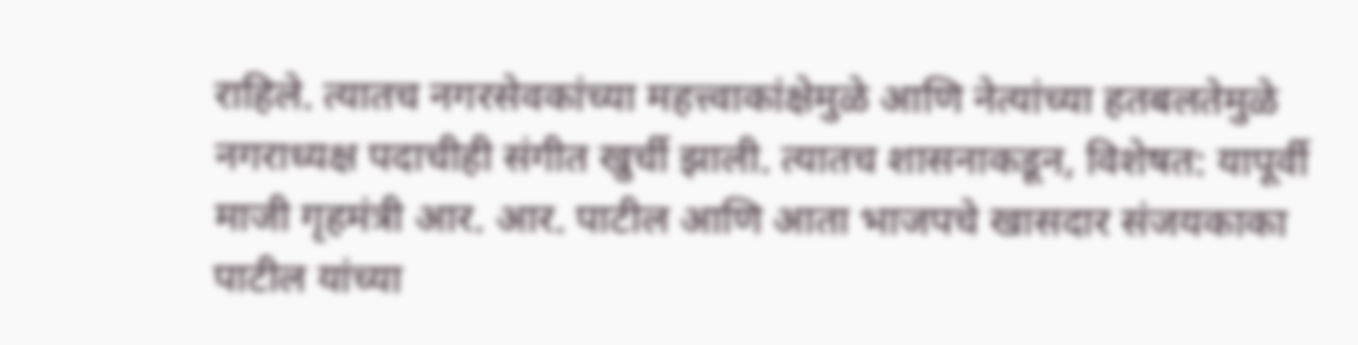राहिले. त्यातच नगरसेवकांच्या महत्त्वाकांक्षेमुळे आणि नेत्यांच्या हतबलतेमुळे नगराध्यक्ष पदाचीही संगीत खुर्ची झाली. त्यातच शासनाकडून, विशेषत: यापूर्वी माजी गृहमंत्री आर. आर. पाटील आणि आता भाजपचे खासदार संजयकाका पाटील यांच्या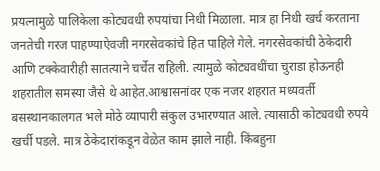प्रयत्नामुळे पालिकेला कोट्यवधी रुपयांचा निधी मिळाला. मात्र हा निधी खर्च करताना जनतेची गरज पाहण्याऐवजी नगरसेवकांचे हित पाहिले गेले. नगरसेवकांची ठेकेदारी आणि टक्केवारीही सातत्याने चर्चेत राहिली. त्यामुळे कोट्यवधींचा चुराडा होऊनही शहरातील समस्या जैसे थे आहेत.आश्वासनांवर एक नजर शहरात मध्यवर्ती बसस्थानकालगत भले मोठे व्यापारी संकुल उभारण्यात आले. त्यासाठी कोट्यवधी रुपये खर्ची पडले. मात्र ठेकेदारांकडून वेळेत काम झाले नाही. किंबहुना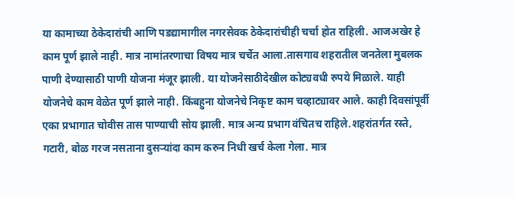या कामाच्या ठेकेदारांची आणि पडद्यामागील नगरसेवक ठेकेदारांचीही चर्चा होत राहिली. आजअखेर हे काम पूर्ण झाले नाही. मात्र नामांतरणाचा विषय मात्र चर्चेत आला.तासगाव शहरातील जनतेला मुबलक पाणी देण्यासाठी पाणी योजना मंजूर झाली. या योजनेसाठीदेखील कोट्यवधी रुपये मिळाले. याही योजनेचे काम वेळेत पूर्ण झाले नाही. किंबहुना योजनेचे निकृष्ट काम चव्हाट्यावर आले. काही दिवसांपूर्वी एका प्रभागात चोवीस तास पाण्याची सोय झाली. मात्र अन्य प्रभाग वंचितच राहिले.शहरांतर्गत रस्ते, गटारी, बोळ गरज नसताना दुसऱ्यांदा काम करुन निधी खर्च केला गेला. मात्र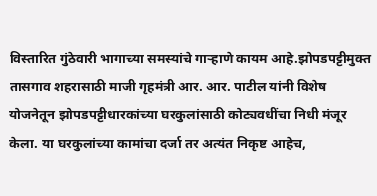विस्तारित गुंठेवारी भागाच्या समस्यांचे गाऱ्हाणे कायम आहे.झोपडपट्टीमुक्त तासगाव शहरासाठी माजी गृहमंत्री आर. आर. पाटील यांनी विशेष योजनेतून झोपडपट्टीधारकांच्या घरकुलांसाठी कोट्यवधींचा निधी मंजूर केला. या घरकुलांच्या कामांचा दर्जा तर अत्यंत निकृष्ट आहेच,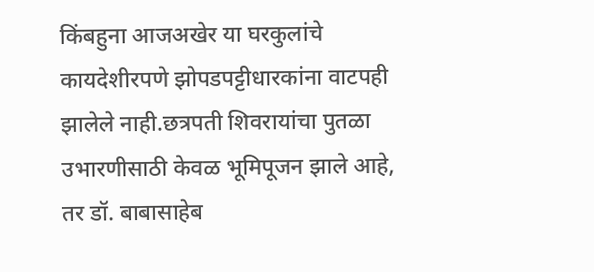किंबहुना आजअखेर या घरकुलांचे कायदेशीरपणे झोपडपट्टीधारकांना वाटपही झालेले नाही.छत्रपती शिवरायांचा पुतळा उभारणीसाठी केवळ भूमिपूजन झाले आहे, तर डॉ. बाबासाहेब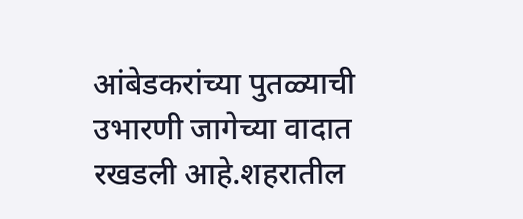आंबेडकरांच्या पुतळ्याची उभारणी जागेच्या वादात रखडली आहे.शहरातील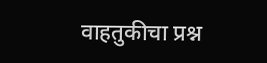वाहतुकीचा प्रश्न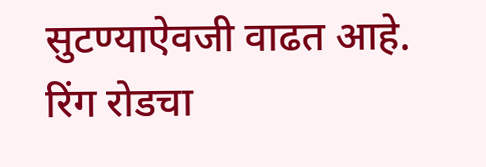सुटण्याऐवजी वाढत आहे. रिंग रोडचा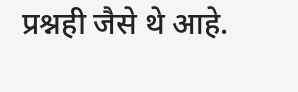प्रश्नही जैसे थे आहे.